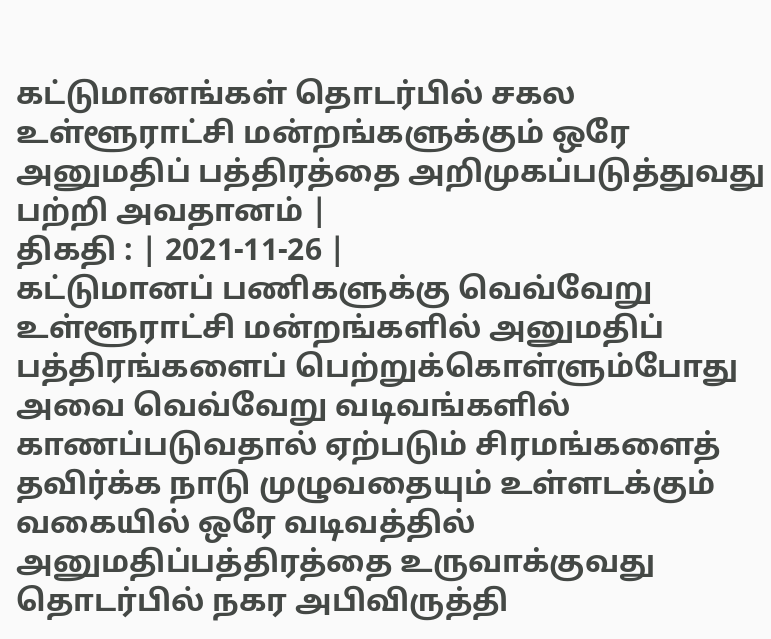கட்டுமானங்கள் தொடர்பில் சகல உள்ளூராட்சி மன்றங்களுக்கும் ஒரே அனுமதிப் பத்திரத்தை அறிமுகப்படுத்துவது பற்றி அவதானம் |
திகதி : | 2021-11-26 |
கட்டுமானப் பணிகளுக்கு வெவ்வேறு உள்ளூராட்சி மன்றங்களில் அனுமதிப் பத்திரங்களைப் பெற்றுக்கொள்ளும்போது அவை வெவ்வேறு வடிவங்களில் காணப்படுவதால் ஏற்படும் சிரமங்களைத் தவிர்க்க நாடு முழுவதையும் உள்ளடக்கும் வகையில் ஒரே வடிவத்தில் அனுமதிப்பத்திரத்தை உருவாக்குவது தொடர்பில் நகர அபிவிருத்தி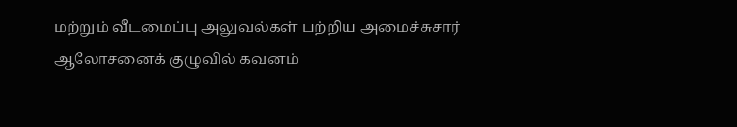மற்றும் வீடமைப்பு அலுவல்கள் பற்றிய அமைச்சுசார் ஆலோசனைக் குழுவில் கவனம்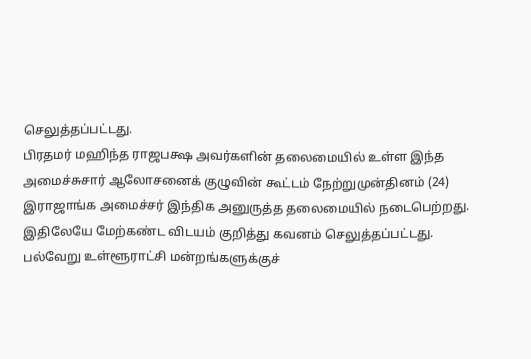செலுத்தப்பட்டது.
பிரதமர் மஹிந்த ராஜபக்ஷ அவர்களின் தலைமையில் உள்ள இந்த அமைச்சுசார் ஆலோசனைக் குழுவின் கூட்டம் நேற்றுமுன்தினம் (24) இராஜாங்க அமைச்சர் இந்திக அனுருத்த தலைமையில் நடைபெற்றது. இதிலேயே மேற்கண்ட விடயம் குறித்து கவனம் செலுத்தப்பட்டது.
பல்வேறு உள்ளூராட்சி மன்றங்களுக்குச்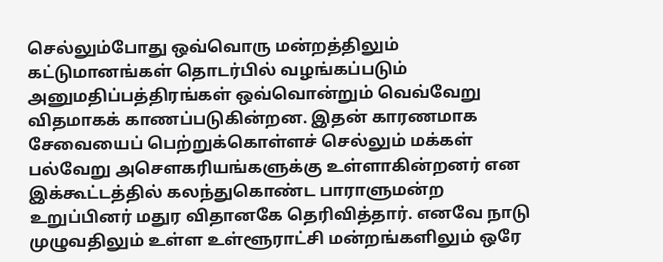செல்லும்போது ஒவ்வொரு மன்றத்திலும் கட்டுமானங்கள் தொடர்பில் வழங்கப்படும் அனுமதிப்பத்திரங்கள் ஒவ்வொன்றும் வெவ்வேறு விதமாகக் காணப்படுகின்றன. இதன் காரணமாக சேவையைப் பெற்றுக்கொள்ளச் செல்லும் மக்கள் பல்வேறு அசௌகரியங்களுக்கு உள்ளாகின்றனர் என இக்கூட்டத்தில் கலந்துகொண்ட பாராளுமன்ற உறுப்பினர் மதுர விதானகே தெரிவித்தார். எனவே நாடு முழுவதிலும் உள்ள உள்ளூராட்சி மன்றங்களிலும் ஒரே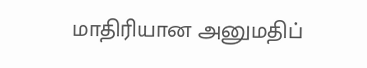மாதிரியான அனுமதிப்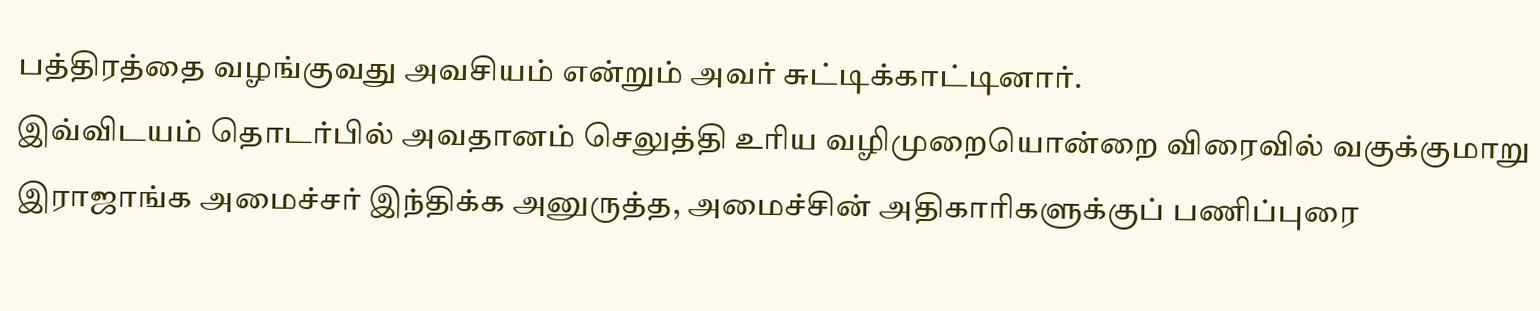பத்திரத்தை வழங்குவது அவசியம் என்றும் அவர் சுட்டிக்காட்டினார்.
இவ்விடயம் தொடர்பில் அவதானம் செலுத்தி உரிய வழிமுறையொன்றை விரைவில் வகுக்குமாறு இராஜாங்க அமைச்சர் இந்திக்க அனுருத்த, அமைச்சின் அதிகாரிகளுக்குப் பணிப்புரை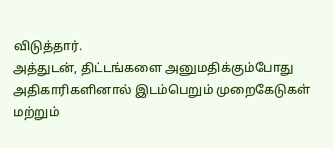விடுத்தார்.
அத்துடன், திட்டங்களை அனுமதிக்கும்போது அதிகாரிகளினால் இடம்பெறும் முறைகேடுகள் மற்றும்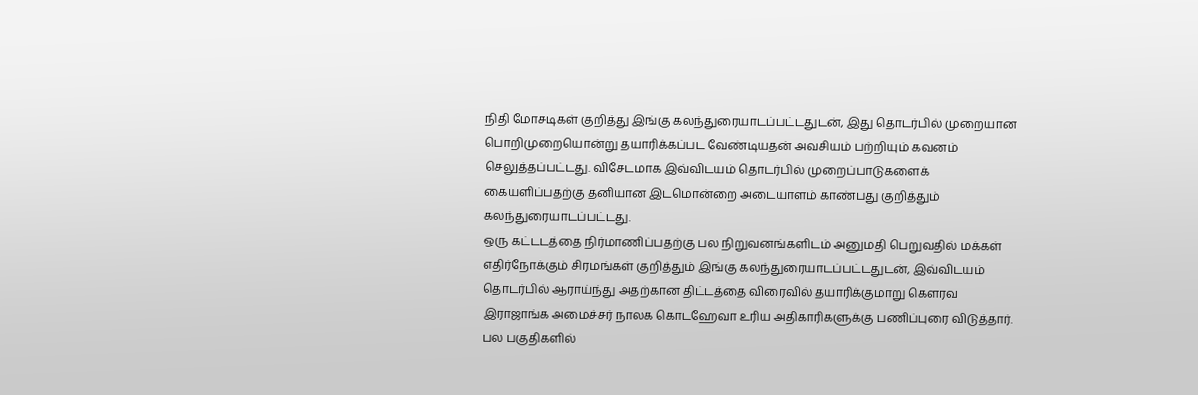நிதி மோசடிகள் குறித்து இங்கு கலந்துரையாடப்பட்டதுடன், இது தொடர்பில் முறையான பொறிமுறையொன்று தயாரிக்கப்பட வேண்டியதன் அவசியம் பற்றியும் கவனம் செலுத்தப்பட்டது. விசேடமாக இவ்விடயம் தொடர்பில் முறைப்பாடுகளைக் கையளிப்பதற்கு தனியான இடமொன்றை அடையாளம் காண்பது குறித்தும் கலந்துரையாடப்பட்டது.
ஒரு கட்டடத்தை நிர்மாணிப்பதற்கு பல நிறுவனங்களிடம் அனுமதி பெறுவதில் மக்கள் எதிர்நோக்கும் சிரமங்கள் குறித்தும் இங்கு கலந்துரையாடப்பட்டதுடன், இவ்விடயம் தொடர்பில் ஆராய்ந்து அதற்கான திட்டத்தை விரைவில் தயாரிக்குமாறு கௌரவ இராஜாங்க அமைச்சர் நாலக கொடஹேவா உரிய அதிகாரிகளுக்கு பணிப்புரை விடுத்தார்.
பல பகுதிகளில்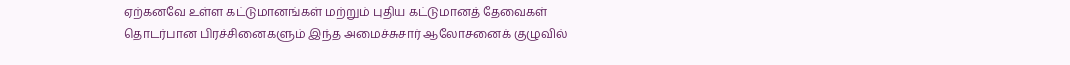ஏற்கனவே உள்ள கட்டுமானங்கள் மற்றும் புதிய கட்டுமானத் தேவைகள் தொடர்பான பிரச்சினைகளும் இந்த அமைச்சுசார் ஆலோசனைக் குழுவில்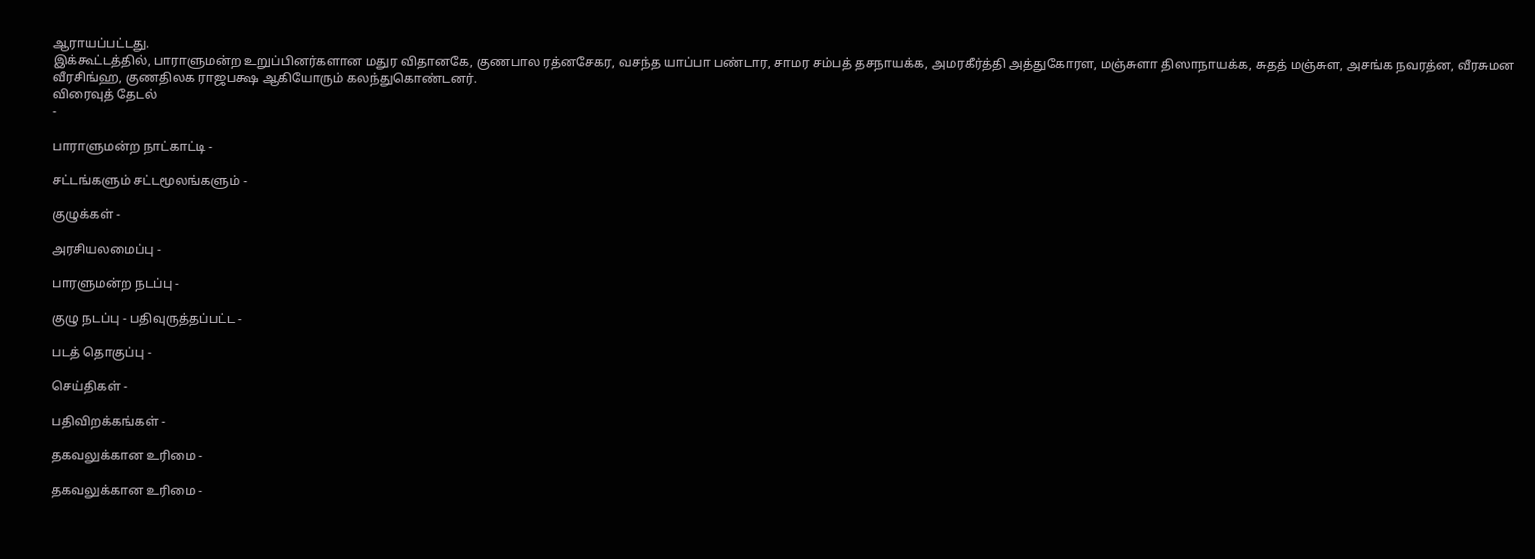ஆராயப்பட்டது.
இக்கூட்டத்தில், பாராளுமன்ற உறுப்பினர்களான மதுர விதானகே, குணபால ரத்னசேகர, வசந்த யாப்பா பண்டார, சாமர சம்பத் தசநாயக்க, அமரகீர்த்தி அத்துகோரள, மஞ்சுளா திஸாநாயக்க, சுதத் மஞ்சுள, அசங்க நவரத்ன, வீரசுமன வீரசிங்ஹ, குணதிலக ராஜபக்ஷ ஆகியோரும் கலந்துகொண்டனர்.
விரைவுத் தேடல்
-

பாராளுமன்ற நாட்காட்டி -

சட்டங்களும் சட்டமூலங்களும் -

குழுக்கள் -

அரசியலமைப்பு -

பாரளுமன்ற நடப்பு -

குழு நடப்பு - பதிவுருத்தப்பட்ட -

படத் தொகுப்பு -

செய்திகள் -

பதிவிறக்கங்கள் -

தகவலுக்கான உரிமை -

தகவலுக்கான உரிமை -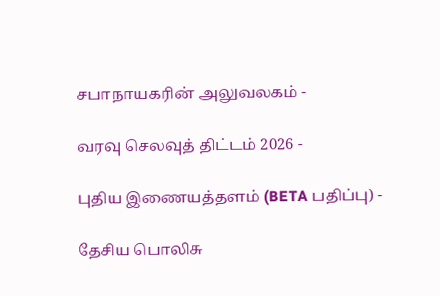சபாநாயகரின் அலுவலகம் -

வரவு செலவுத் திட்டம் 2026 -

புதிய இணையத்தளம் (BETA பதிப்பு) -

தேசிய பொலிசு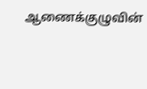ஆணைக்குழுவின்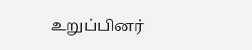உறுப்பினர்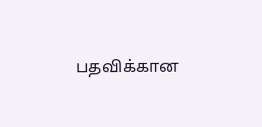பதவிக்கான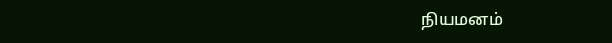நியமனம்